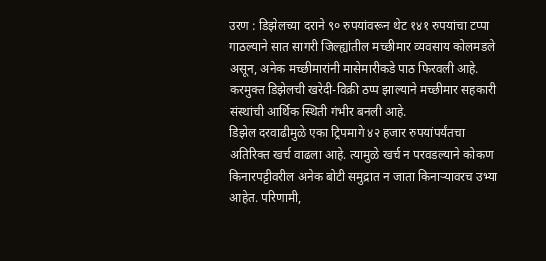उरण : डिझेलच्या दराने ९० रुपयांवरून थेट १४१ रुपयांचा टप्पा गाठल्याने सात सागरी जिल्ह्यांतील मच्छीमार व्यवसाय कोलमडले असून, अनेक मच्छीमारांनी मासेमारीकडे पाठ फिरवली आहे. करमुक्त डिझेलची खरेदी-विक्री ठप्प झाल्याने मच्छीमार सहकारी संस्थांची आर्थिक स्थिती गंभीर बनली आहे.
डिझेल दरवाढीमुळे एका ट्रिपमागे ४२ हजार रुपयांपर्यंतचा अतिरिक्त खर्च वाढला आहे. त्यामुळे खर्च न परवडल्याने कोकण किनारपट्टीवरील अनेक बोटी समुद्रात न जाता किनाऱ्यावरच उभ्या आहेत. परिणामी,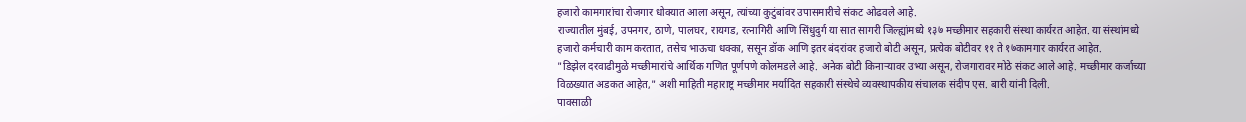हजारो कामगारांचा रोजगार धोक्यात आला असून, त्यांच्या कुटुंबांवर उपासमारीचे संकट ओढवले आहे.
राज्यातील मुंबई, उपनगर, ठाणे, पालघर, रायगड, रत्नागिरी आणि सिंधुदुर्ग या सात सागरी जिल्ह्यांमध्ये १३७ मच्छीमार सहकारी संस्था कार्यरत आहेत. या संस्थांमध्ये हजारो कर्मचारी काम करतात, तसेच भाऊचा धक्का, ससून डॉक आणि इतर बंदरांवर हजारो बोटी असून, प्रत्येक बोटीवर ११ ते १७कामगार कार्यरत आहेत.
"डिझेल दरवाढीमुळे मच्छीमारांचे आर्थिक गणित पूर्णपणे कोलमडले आहे. अनेक बोटी किनाऱ्यावर उभ्या असून, रोजगारावर मोठे संकट आले आहे. मच्छीमार कर्जाच्या विळख्यात अडकत आहेत," अशी माहिती महाराष्ट्र मच्छीमार मर्यादित सहकारी संस्थेचे व्यवस्थापकीय संचालक संदीप एस. बारी यांनी दिली.
पावसाळी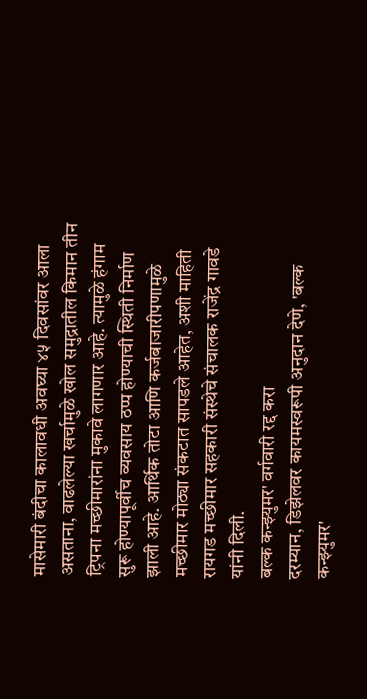मासेमारी बंदीचा कालावधी अवघ्या ४५ दिवसांवर आला असताना, वाढलेल्या खर्चामुळे खोल समुद्रातील किमान तीन ट्रिपना मच्छीमारांना मुकावे लागणार आहे. त्यामुळे हंगाम सुरू होण्यापूर्वीच व्यवसाय ठप्प होण्याची स्थिती निर्माण झाली आहे. आर्थिक तोटा आणि कर्जबाजारीपणामुळे मच्छीमार मोठ्या संकटात सापडले आहेत, अशी माहिती रायगड मच्छीमार सहकारी संस्थेचे संचालक राजेंद्र गावडे यांनी दिली.
बल्क कन्झ्युमर' वर्गवारी रद्द करा
दरम्यान, डिझेलवर कायमस्वरूपी अनुदान देणे, 'बल्क कन्झ्युमर'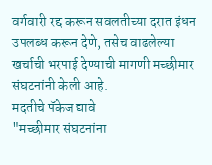वर्गवारी रद्द करून सवलतीच्या दरात इंधन उपलब्ध करून देणे, तसेच वाढलेल्या खर्चाची भरपाई देण्याची मागणी मच्छीमार संघटनांनी केली आहे.
मदतीचे पॅकेज द्यावे
"मच्छीमार संघटनांना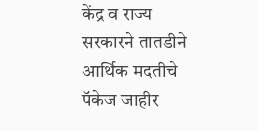केंद्र व राज्य सरकारने तातडीने आर्थिक मदतीचे पॅकेज जाहीर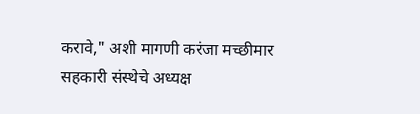करावे," अशी मागणी करंजा मच्छीमार सहकारी संस्थेचे अध्यक्ष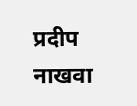प्रदीप नाखवा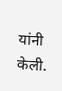यांनी केली.